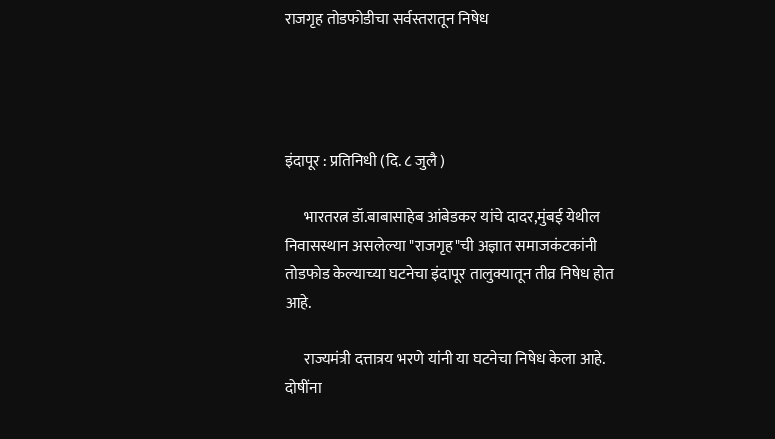राजगृह तोडफोडीचा सर्वस्तरातून निषेध




इंदापूर : प्रतिनिधी (दि. ८ जुलै )

      भारतरत्न डॉ.बाबासाहेब आंबेडकर यांचे दादर,मुंबई येथील निवासस्थान असलेल्या "राजगृह"ची अज्ञात समाजकंटकांनी तोडफोड केल्याच्या घटनेचा इंदापूर तालुक्यातून तीव्र निषेध होत आहे.

      राज्यमंत्री दत्तात्रय भरणे यांनी या घटनेचा निषेध केला आहे. दोषींना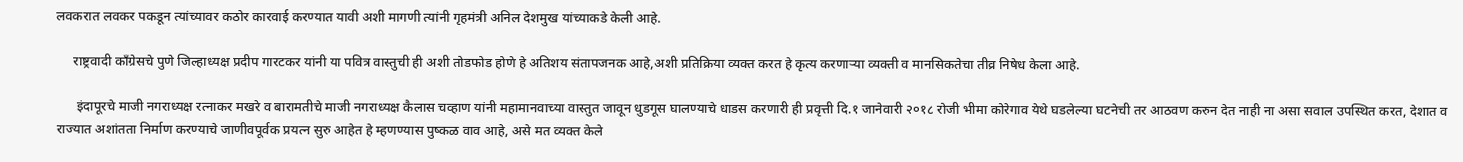लवकरात लवकर पकडून त्यांच्यावर कठोर कारवाई करण्यात यावी अशी मागणी त्यांनी गृहमंत्री अनिल देशमुख यांच्याकडे केली आहे.

     राष्ट्रवादी काँग्रेसचे पुणे जिल्हाध्यक्ष प्रदीप गारटकर यांनी या पवित्र वास्तुची ही अशी तोडफोड होणे हे अतिशय संतापजनक आहे,अशी प्रतिक्रिया व्यक्त करत हे कृत्य करणाऱ्या व्यक्ती व मानसिकतेचा तीव्र निषेध केला आहे.

      इंदापूरचे माजी नगराध्यक्ष रत्नाकर मखरे व बारामतीचे माजी नगराध्यक्ष कैलास चव्हाण यांनी महामानवाच्या वास्तुत जावून धुडगूस घालण्याचे धाडस करणारी ही प्रवृत्ती दि.१ जानेवारी २०१८ रोजी भीमा कोरेगाव येथे घडलेल्या घटनेची तर आठवण करुन देत नाही ना असा सवाल उपस्थित करत, देशात व राज्यात अशांतता निर्माण करण्याचे जाणीवपूर्वक प्रयत्न सुरु आहेत हे म्हणण्यास पुष्कळ वाव आहे, असे मत व्यक्त केले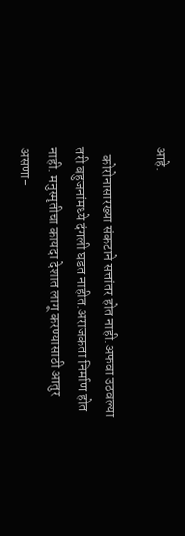आहे.

   कोरोनासारख्या संकटाने सत्तांतर होत नाही.अफवा उठवल्या तरी बहुजनांमध्ये दंगली घडत नाहीत.अराजकता निर्माण होत नाही. मनुस्मृतीचा कायदा देशात लागू करण्यासाठी आतुर असणा-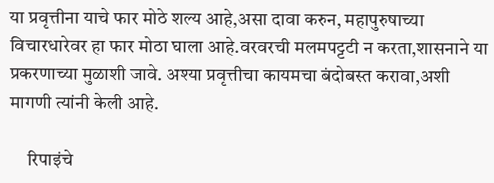या प्रवृत्तीना याचे फार मोठे शल्य आहे,असा दावा करुन, महापुरुषाच्या विचारधारेवर हा फार मोठा घाला आहे.वरवरची मलमपट्टटी न करता,शासनाने या प्रकरणाच्या मुळाशी जावे. अश्या प्रवृत्तीचा कायमचा बंदोबस्त करावा,अशी मागणी त्यांनी केली आहे.

     रिपाइंचे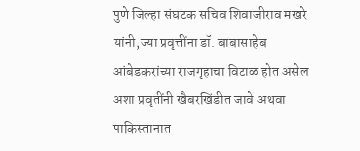पुणे जिल्हा संघटक सचिव शिवाजीराव मखरे यांनी,ज्या प्रवृत्तींना डॉ. बाबासाहेब आंबेडकरांच्या राजगृहाचा विटाळ होत असेल अशा प्रवृतींनी खैबरखिंडीत जावे अथवा पाकिस्तानात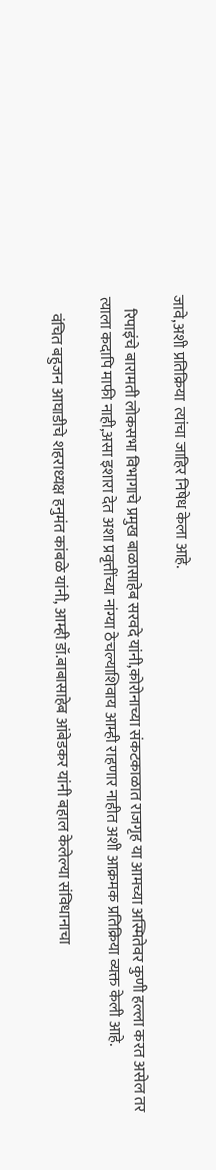जावे,अशी प्रतिक्रिया  त्यांचा जाहिर निषेध केला आहे.

    रिपाइंचे बारामती लोकसभा विभागाचे प्रमुख बाळासाहेब सरवदे यांनी,कोरोनाच्या संकटकाळात राजगृह या आमच्या अस्मितेवर कुणी हल्ला करत असेल तर त्याला कदापि माफी नाही,असा इशारा देत अशा प्रवृत्तींच्या नांग्या ठेचल्याशिवाय आम्ही राहणार नाहीत अशी आक्रमक प्रतिक्रिया व्यक्त केली आहे.

     वंचित बहुजन आघाडीचे शहराध्यक्ष हनुमंत कांबळे यांनी, आम्ही डॉ.बाबासाहेब आंबेडकर यांनी बहाल केलेल्या संविधानाचा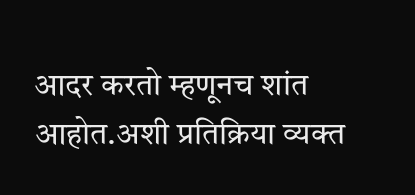आदर करतो म्हणूनच शांत आहोत.अशी प्रतिक्रिया व्यक्त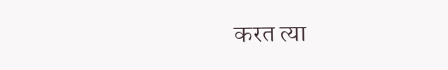करत त्या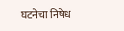घटनेचा निषेध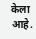केला आहे.